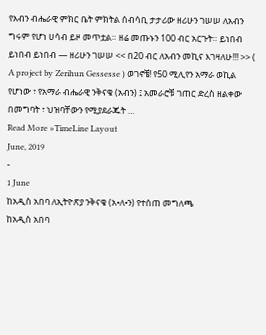የአብን ብሔራዊ ምክር ቤት ምክትል ሰብሳቢ ታታሪው ዘሪሁን ገሠሠ ለአብን ግሩም የሆነ ሀሳብ ይዞ መጥቷል። ዘሬ መጡኑን 100 ብር አርጉት። ይነበብ ይነበብ ይነበብ — ዘሪሁን ገሠሠ << በ20 ብር ለአብን መኪና እገዛለሁ!!! >> ( A project by Zerihun Gessesse ) ወገኖቼ! የ50 ሚሊየን አማራ ወኪል የሆነው ፣ የአማራ ብሔራዊ ንቅናቄ (አብን) ፤ አመራሮቹ ገጠር ድረስ ዘልቀው በመግባት ፣ ህዝባቸውን የሚያደራጁት …
Read More »TimeLine Layout
June, 2019
-
1 June
ከአዲስ አበባ ለኢትዮጽያ ንቅናቄ (አ•ለ•ን) የተሰጠ መግለጫ
ከአዲስ አበባ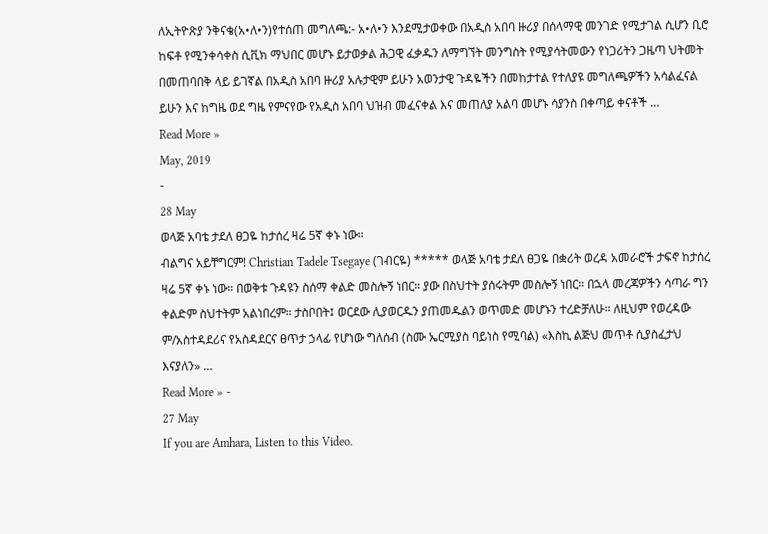ለኢትዮጽያ ንቅናቄ(አ•ለ•ን)የተሰጠ መግለጫ:- አ•ለ•ን እንደሚታወቀው በአዲስ አበባ ዙሪያ በሰላማዊ መንገድ የሚታገል ሲሆን ቢሮ ከፍቶ የሚንቀሳቀስ ሲቪክ ማህበር መሆኑ ይታወቃል ሕጋዊ ፈቃዱን ለማግኘት መንግስት የሚያሳትመውን የነጋሪትን ጋዜጣ ህትመት በመጠባበቅ ላይ ይገኛል በአዲስ አበባ ዙሪያ አሉታዊም ይሁን አወንታዊ ጉዳዬችን በመከታተል የተለያዩ መግለጫዎችን አሳልፈናል ይሁን እና ከግዜ ወደ ግዜ የምናየው የአዲስ አበባ ህዝብ መፈናቀል እና መጠለያ አልባ መሆኑ ሳያንስ በቀጣይ ቀናቶች …
Read More »
May, 2019
-
28 May
ወላጅ አባቴ ታደለ ፀጋዬ ከታሰረ ዛሬ 5ኛ ቀኑ ነው።
ብልግና አይቸግርም! Christian Tadele Tsegaye (ገብርዬ) ***** ወላጅ አባቴ ታደለ ፀጋዬ በቋሪት ወረዳ አመራሮች ታፍኖ ከታሰረ ዛሬ 5ኛ ቀኑ ነው። በወቅቱ ጉዳዩን ስሰማ ቀልድ መስሎኝ ነበር። ያው በስህተት ያሰሩትም መስሎኝ ነበር። በኋላ መረጃዎችን ሳጣራ ግን ቀልድም ስህተትም አልነበረም። ታስቦበት፤ ወርደው ሊያወርዱን ያጠመዱልን ወጥመድ መሆኑን ተረድቻለሁ። ለዚህም የወረዳው ም/አስተዳደሪና የአስዳደርና ፀጥታ ኃላፊ የሆነው ግለሰብ (ስሙ ኤርሚያስ ባይነስ የሚባል) «እስኪ ልጅህ መጥቶ ሲያስፈታህ እናያለን» …
Read More » -
27 May
If you are Amhara, Listen to this Video.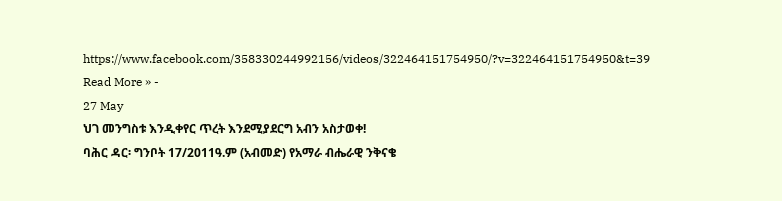https://www.facebook.com/358330244992156/videos/322464151754950/?v=322464151754950&t=39
Read More » -
27 May
ህገ መንግስቱ እንዲቀየር ጥረት እንደሚያደርግ አብን አስታወቀ!
ባሕር ዳር፡ ግንቦት 17/2011ዓ.ም (አብመድ) የአማራ ብሔራዊ ንቅናቄ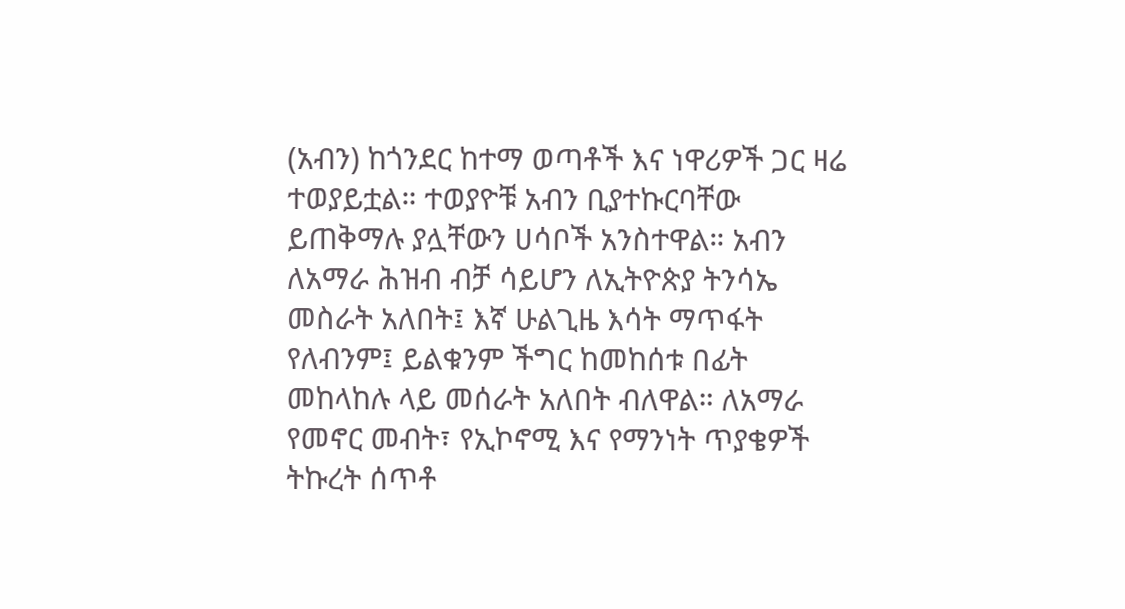(አብን) ከጎንደር ከተማ ወጣቶች እና ነዋሪዎች ጋር ዛሬ ተወያይቷል። ተወያዮቹ አብን ቢያተኩርባቸው ይጠቅማሉ ያሏቸውን ሀሳቦች አንስተዋል። አብን ለአማራ ሕዝብ ብቻ ሳይሆን ለኢትዮጵያ ትንሳኤ መስራት አለበት፤ እኛ ሁልጊዜ እሳት ማጥፋት የለብንም፤ ይልቁንም ችግር ከመከሰቱ በፊት መከላከሉ ላይ መሰራት አለበት ብለዋል። ለአማራ የመኖር መብት፣ የኢኮኖሚ እና የማንነት ጥያቄዎች ትኩረት ሰጥቶ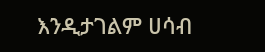እንዲታገልም ሀሳብ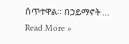ሰጥተዋል። በኃይማኖት …
Read More »